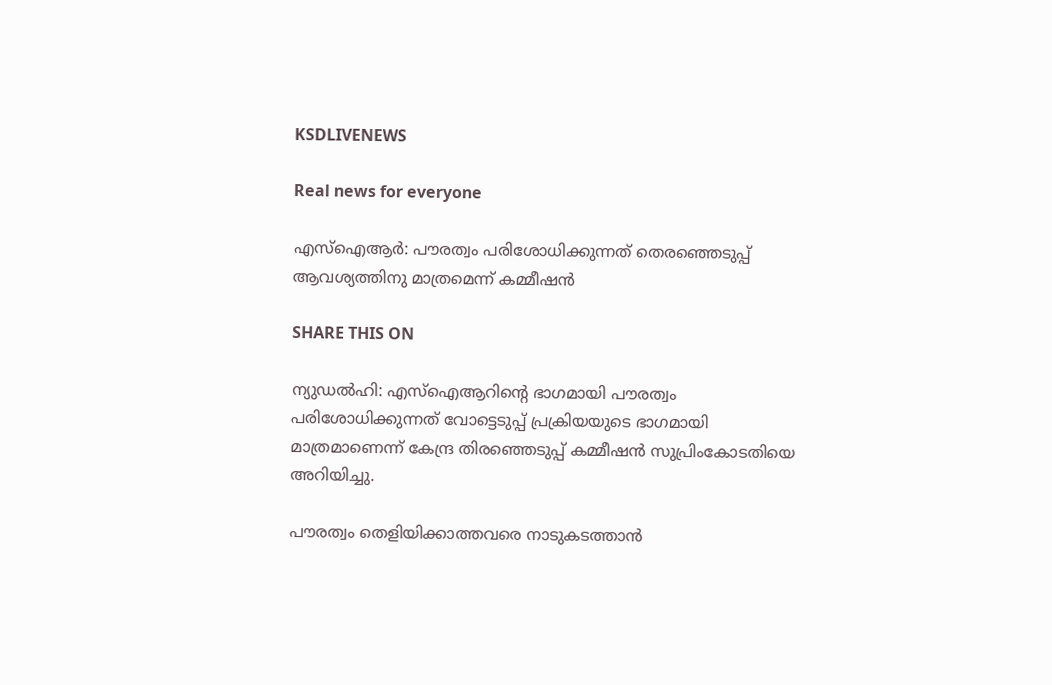KSDLIVENEWS

Real news for everyone

എസ്‌ഐആര്‍: പൗരത്വം പരിശോധിക്കുന്നത് തെരഞ്ഞെടുപ്പ് ആവശ്യത്തിനു മാത്രമെന്ന് കമ്മീഷന്‍

SHARE THIS ON

ന്യുഡല്‍ഹി: എസ്‌ഐആറിന്റെ ഭാഗമായി പൗരത്വം പരിശോധിക്കുന്നത് വോട്ടെടുപ്പ് പ്രക്രിയയുടെ ഭാഗമായി മാത്രമാണെന്ന് കേന്ദ്ര തിരഞ്ഞെടുപ്പ് കമ്മീഷന്‍ സുപ്രിംകോടതിയെ അറിയിച്ചു.

പൗരത്വം തെളിയിക്കാത്തവരെ നാടുകടത്താന്‍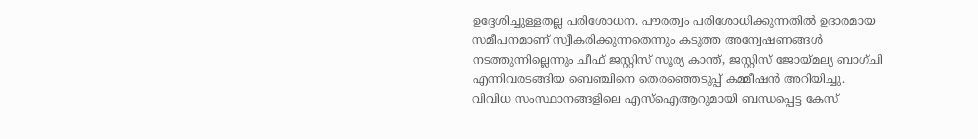ഉദ്ദേശിച്ചുള്ളതല്ല പരിശോധന. പൗരത്വം പരിശോധിക്കുന്നതില്‍ ഉദാരമായ സമീപനമാണ് സ്വീകരിക്കുന്നതെന്നും കടുത്ത അന്വേഷണങ്ങള്‍ നടത്തുന്നില്ലെന്നും ചീഫ് ജസ്റ്റിസ് സൂര്യ കാന്ത്, ജസ്റ്റിസ് ജോയ്മല്യ ബാഗ്ചി എന്നിവരടങ്ങിയ ബെഞ്ചിനെ തെരഞ്ഞെടുപ്പ് കമ്മീഷന്‍ അറിയിച്ചു. വിവിധ സംസ്ഥാനങ്ങളിലെ എസ്‌ഐആറുമായി ബന്ധപ്പെട്ട കേസ്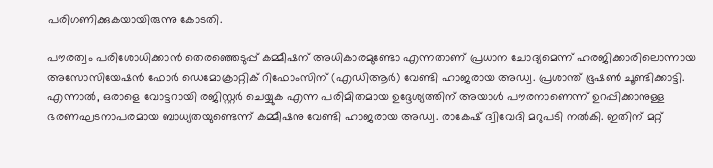പരിഗണിക്കുകയായിരുന്നു കോടതി.

പൗരത്വം പരിശോധിക്കാന്‍ തെരഞ്ഞെടുപ്പ് കമ്മീഷന് അധികാരമുണ്ടോ എന്നതാണ് പ്രധാന ചോദ്യമെന്ന് ഹരജിക്കാരിലൊന്നായ അസോസിയേഷന്‍ ഫോര്‍ ഡെമോക്രാറ്റിക് റിഫോംസിന് (എഡിആര്‍) വേണ്ടി ഹാജരായ അഡ്വ. പ്രശാന്ത് ഭൂഷണ്‍ ചൂണ്ടിക്കാട്ടി. എന്നാല്‍, ഒരാളെ വോട്ടറായി രജിസ്റ്റര്‍ ചെയ്യുക എന്ന പരിമിതമായ ഉദ്ദേശ്യത്തിന് അയാള്‍ പൗരനാണെന്ന് ഉറപ്പിക്കാനുള്ള ഭരണഘടനാപരമായ ബാധ്യതയുണ്ടെന്ന് കമ്മീഷനു വേണ്ടി ഹാജരായ അഡ്വ. രാകേഷ് ദ്വിവേദി മറുപടി നല്‍കി. ഇതിന് മറ്റ്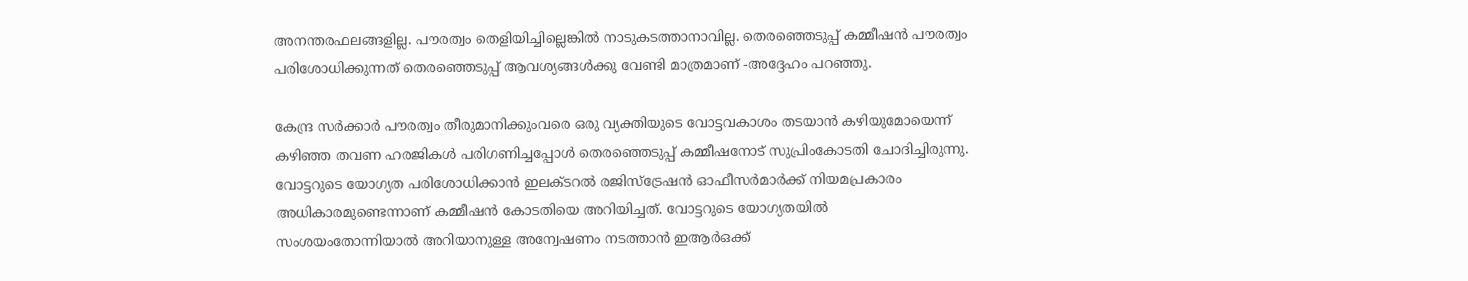അനന്തരഫലങ്ങളില്ല. പൗരത്വം തെളിയിച്ചില്ലെങ്കില്‍ നാടുകടത്താനാവില്ല. തെരഞ്ഞെടുപ്പ് കമ്മീഷന്‍ പൗരത്വം പരിശോധിക്കുന്നത് തെരഞ്ഞെടുപ്പ് ആവശ്യങ്ങള്‍ക്കു വേണ്ടി മാത്രമാണ് -അദ്ദേഹം പറഞ്ഞു.

കേന്ദ്ര സര്‍ക്കാര്‍ പൗരത്വം തീരുമാനിക്കുംവരെ ഒരു വ്യക്തിയുടെ വോട്ടവകാശം തടയാന്‍ കഴിയുമോയെന്ന് കഴിഞ്ഞ തവണ ഹരജികള്‍ പരിഗണിച്ചപ്പോള്‍ തെരഞ്ഞെടുപ്പ് കമ്മീഷനോട് സുപ്രിംകോടതി ചോദിച്ചിരുന്നു. വോട്ടറുടെ യോഗ്യത പരിശോധിക്കാന്‍ ഇലക്ടറല്‍ രജിസ്ട്രേഷന്‍ ഓഫീസര്‍മാര്‍ക്ക് നിയമപ്രകാരം അധികാരമുണ്ടെന്നാണ് കമ്മീഷന്‍ കോടതിയെ അറിയിച്ചത്. വോട്ടറുടെ യോഗ്യതയില്‍ സംശയംതോന്നിയാല്‍ അറിയാനുള്ള അന്വേഷണം നടത്താന്‍ ഇആര്‍ഒക്ക്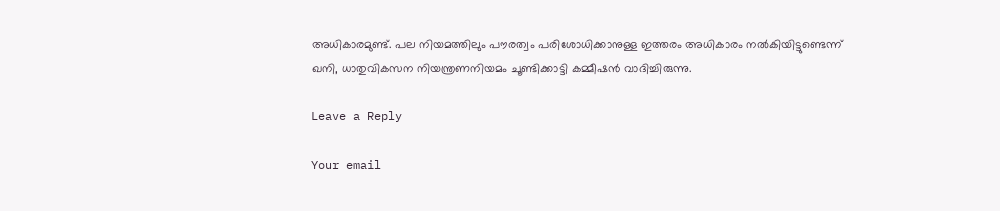അധികാരമുണ്ട്. പല നിയമത്തിലും പൗരത്വം പരിശോധിക്കാനുള്ള ഇത്തരം അധികാരം നല്‍കിയിട്ടുണ്ടെന്ന് ഖനി, ധാതുവികസന നിയന്ത്രണനിയമം ചൂണ്ടിക്കാട്ടി കമ്മീഷന്‍ വാദിച്ചിരുന്നു.

Leave a Reply

Your email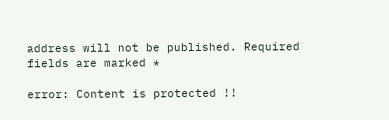address will not be published. Required fields are marked *

error: Content is protected !!